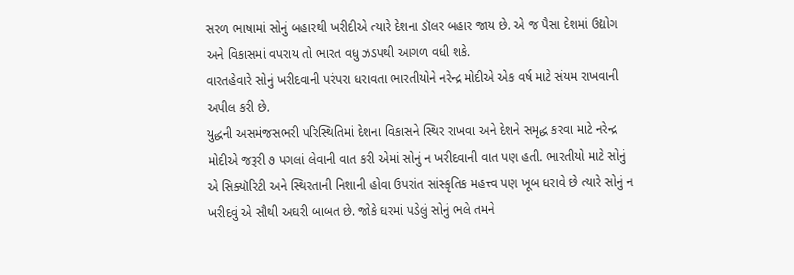સરળ ભાષામાં સોનું બહારથી ખરીદીએ ત્યારે દેશના ડૉલર બહાર જાય છે. એ જ પૈસા દેશમાં ઉદ્યોગ અને વિકાસમાં વપરાય તો ભારત વધુ ઝડપથી આગળ વધી શકે.
વારતહેવારે સોનું ખરીદવાની પરંપરા ધરાવતા ભારતીયોને નરેન્દ્ર મોદીએ એક વર્ષ માટે સંયમ રાખવાની અપીલ કરી છે.
યુદ્ધની અસમંજસભરી પરિસ્થિતિમાં દેશના વિકાસને સ્થિર રાખવા અને દેશને સમૃદ્ધ કરવા માટે નરેન્દ્ર મોદીએ જરૂરી ૭ પગલાં લેવાની વાત કરી એમાં સોનું ન ખરીદવાની વાત પણ હતી. ભારતીયો માટે સોનું એ સિક્યૉરિટી અને સ્થિરતાની નિશાની હોવા ઉપરાંત સાંસ્કૃતિક મહત્ત્વ પણ ખૂબ ધરાવે છે ત્યારે સોનું ન ખરીદવું એ સૌથી અઘરી બાબત છે. જોકે ઘરમાં પડેલું સોનું ભલે તમને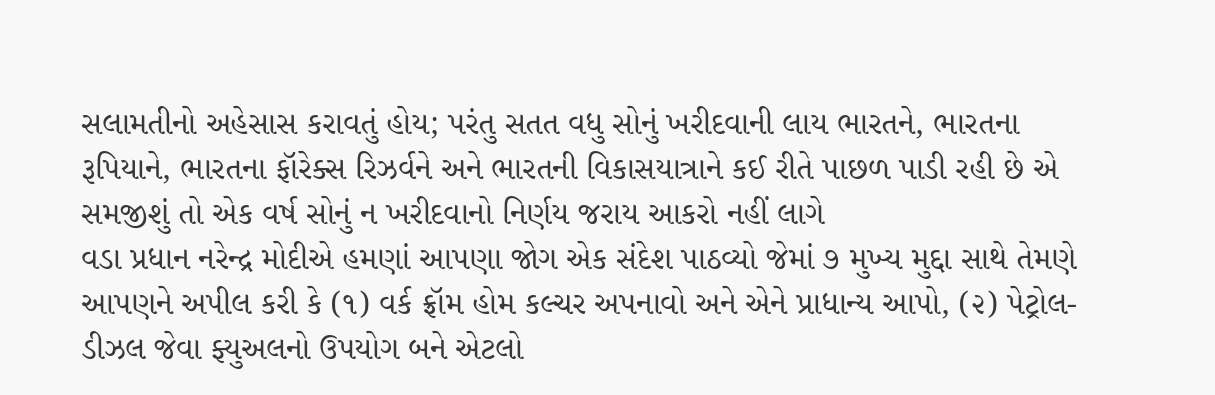સલામતીનો અહેસાસ કરાવતું હોય; પરંતુ સતત વધુ સોનું ખરીદવાની લાય ભારતને, ભારતના રૂપિયાને, ભારતના ફૉરેક્સ રિઝર્વને અને ભારતની વિકાસયાત્રાને કઈ રીતે પાછળ પાડી રહી છે એ સમજીશું તો એક વર્ષ સોનું ન ખરીદવાનો નિર્ણય જરાય આકરો નહીં લાગે
વડા પ્રધાન નરેન્દ્ર મોદીએ હમણાં આપણા જોગ એક સંદેશ પાઠવ્યો જેમાં ૭ મુખ્ય મુદ્દા સાથે તેમણે આપણને અપીલ કરી કે (૧) વર્ક ફ્રૉમ હોમ કલ્ચર અપનાવો અને એને પ્રાધાન્ય આપો, (૨) પેટ્રોલ-ડીઝલ જેવા ફ્યુઅલનો ઉપયોગ બને એટલો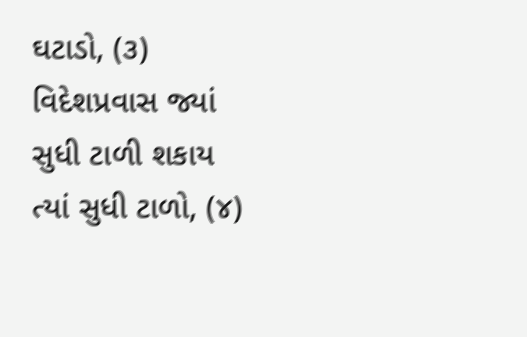ઘટાડો, (૩) વિદેશપ્રવાસ જ્યાં સુધી ટાળી શકાય ત્યાં સુધી ટાળો, (૪)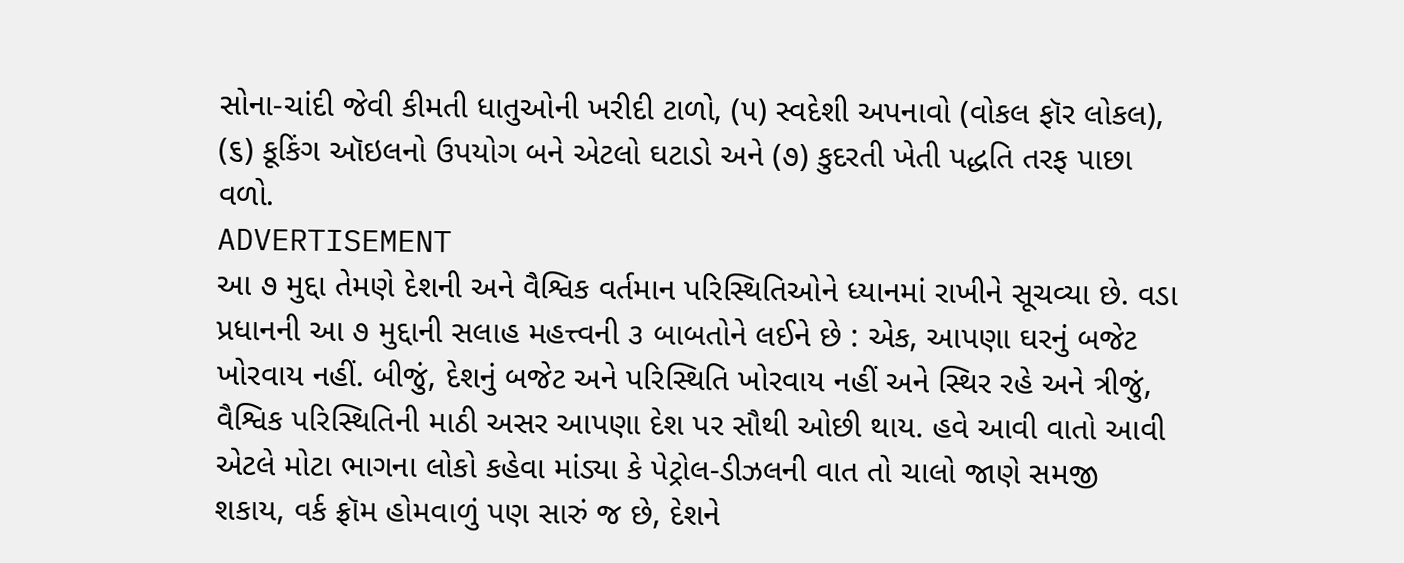સોના-ચાંદી જેવી કીમતી ધાતુઓની ખરીદી ટાળો, (૫) સ્વદેશી અપનાવો (વોકલ ફૉર લોકલ), (૬) કૂકિંગ ઑઇલનો ઉપયોગ બને એટલો ઘટાડો અને (૭) કુદરતી ખેતી પદ્ધતિ તરફ પાછા વળો.
ADVERTISEMENT
આ ૭ મુદ્દા તેમણે દેશની અને વૈશ્વિક વર્તમાન પરિસ્થિતિઓને ધ્યાનમાં રાખીને સૂચવ્યા છે. વડા પ્રધાનની આ ૭ મુદ્દાની સલાહ મહત્ત્વની ૩ બાબતોને લઈને છે : એક, આપણા ઘરનું બજેટ ખોરવાય નહીં. બીજું, દેશનું બજેટ અને પરિસ્થિતિ ખોરવાય નહીં અને સ્થિર રહે અને ત્રીજું, વૈશ્વિક પરિસ્થિતિની માઠી અસર આપણા દેશ પર સૌથી ઓછી થાય. હવે આવી વાતો આવી એટલે મોટા ભાગના લોકો કહેવા માંડ્યા કે પેટ્રોલ-ડીઝલની વાત તો ચાલો જાણે સમજી શકાય, વર્ક ફ્રૉમ હોમવાળું પણ સારું જ છે, દેશને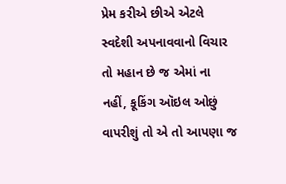પ્રેમ કરીએ છીએ એટલે સ્વદેશી અપનાવવાનો વિચાર તો મહાન છે જ એમાં ના નહીં, કૂકિંગ ઑઇલ ઓછું વાપરીશું તો એ તો આપણા જ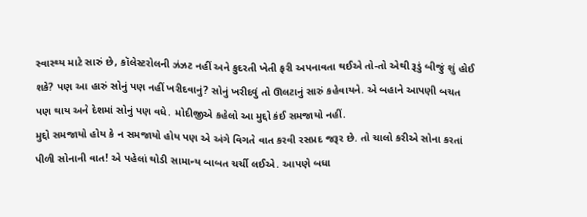સ્વાસ્થ્ય માટે સારું છે, કૉલેસ્ટરોલની ઝંઝટ નહીં અને કુદરતી ખેતી ફરી અપનાવતા થઈએ તો-તો એથી રૂડું બીજું શું હોઈ શકે? પણ આ હારું સોનું પણ નહીં ખરીદવાનું? સોનું ખરીદવું તો ઊલટાનું સારું કહેવાયને. એ બહાને આપણી બચત પણ થાય અને દેશમાં સોનું પણ વધે. મોદીજીએ કહેલો આ મુદ્દો કંઈ સમજાયો નહીં.
મુદ્દો સમજાયો હોય કે ન સમજાયો હોય પણ એ અંગે વિગતે વાત કરવી રસપ્રદ જરૂર છે. તો ચાલો કરીએ સોના કરતાં પીળી સોનાની વાત! એ પહેલાં થોડી સામાન્ય બાબત ચર્ચી લઈએ. આપણે બધા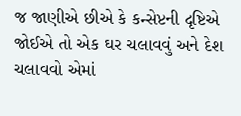જ જાણીએ છીએ કે કન્સેપ્ટની દૃષ્ટિએ જોઈએ તો એક ઘર ચલાવવું અને દેશ ચલાવવો એમાં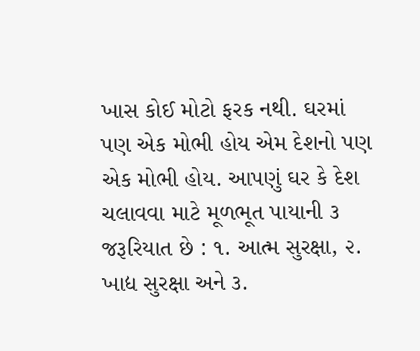ખાસ કોઈ મોટો ફરક નથી. ઘરમાં પણ એક મોભી હોય એમ દેશનો પણ એક મોભી હોય. આપણું ઘર કે દેશ ચલાવવા માટે મૂળભૂત પાયાની ૩ જરૂરિયાત છે : ૧. આત્મ સુરક્ષા, ૨. ખાદ્ય સુરક્ષા અને ૩.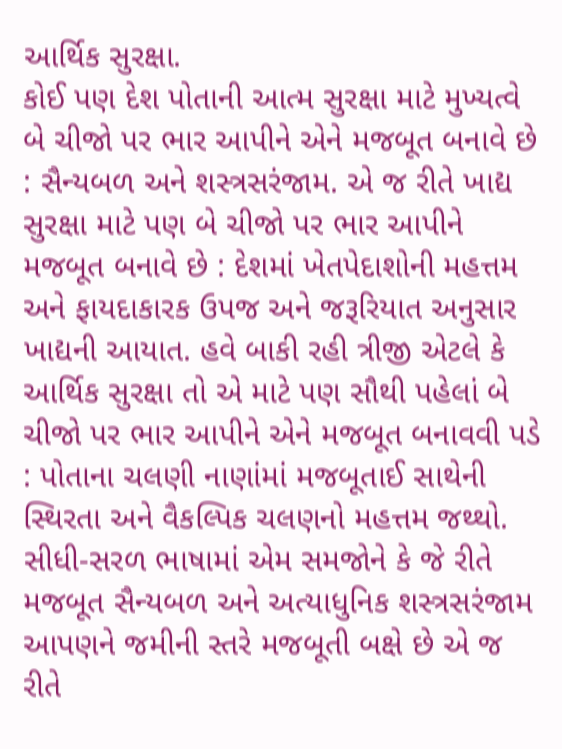આર્થિક સુરક્ષા.
કોઈ પણ દેશ પોતાની આત્મ સુરક્ષા માટે મુખ્યત્વે બે ચીજો પર ભાર આપીને એને મજબૂત બનાવે છે : સૈન્યબળ અને શસ્ત્રસરંજામ. એ જ રીતે ખાદ્ય સુરક્ષા માટે પણ બે ચીજો પર ભાર આપીને મજબૂત બનાવે છે : દેશમાં ખેતપેદાશોની મહત્તમ અને ફાયદાકારક ઉપજ અને જરૂરિયાત અનુસાર ખાદ્યની આયાત. હવે બાકી રહી ત્રીજી એટલે કે આર્થિક સુરક્ષા તો એ માટે પણ સૌથી પહેલાં બે ચીજો પર ભાર આપીને એને મજબૂત બનાવવી પડે : પોતાના ચલણી નાણાંમાં મજબૂતાઈ સાથેની સ્થિરતા અને વૈકલ્પિક ચલણનો મહત્તમ જથ્થો. સીધી-સરળ ભાષામાં એમ સમજોને કે જે રીતે મજબૂત સૈન્યબળ અને અત્યાધુનિક શસ્ત્રસરંજામ આપણને જમીની સ્તરે મજબૂતી બક્ષે છે એ જ રીતે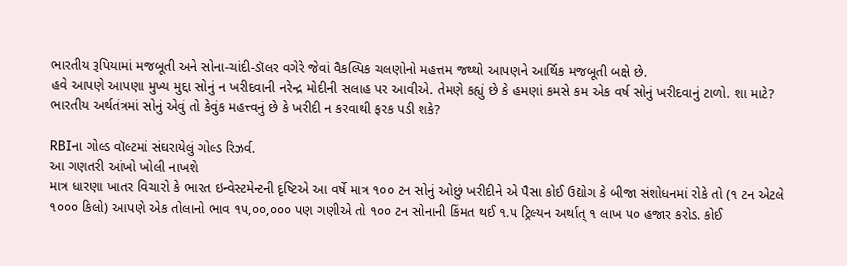ભારતીય રૂપિયામાં મજબૂતી અને સોના-ચાંદી-ડૉલર વગેરે જેવાં વૈકલ્પિક ચલણોનો મહત્તમ જથ્થો આપણને આર્થિક મજબૂતી બક્ષે છે.
હવે આપણે આપણા મુખ્ય મુદ્દા સોનું ન ખરીદવાની નરેન્દ્ર મોદીની સલાહ પર આવીએ. તેમણે કહ્યું છે કે હમણાં કમસે કમ એક વર્ષ સોનું ખરીદવાનું ટાળો. શા માટે? ભારતીય અર્થતંત્રમાં સોનું એવું તો કેવુંક મહત્ત્વનું છે કે ખરીદી ન કરવાથી ફરક પડી શકે?

RBIના ગોલ્ડ વૉલ્ટમાં સંઘરાયેલું ગોલ્ડ રિઝર્વ.
આ ગણતરી આંખો ખોલી નાખશે
માત્ર ધારણા ખાતર વિચારો કે ભારત ઇન્વેસ્ટમેન્ટની દૃષ્ટિએ આ વર્ષે માત્ર ૧૦૦ ટન સોનું ઓછું ખરીદીને એ પૈસા કોઈ ઉદ્યોગ કે બીજા સંશોધનમાં રોકે તો (૧ ટન એટલે ૧૦૦૦ કિલો) આપણે એક તોલાનો ભાવ ૧૫,૦૦,૦૦૦ પણ ગણીએ તો ૧૦૦ ટન સોનાની કિંમત થઈ ૧.૫ ટ્રિલ્યન અર્થાત્ ૧ લાખ ૫૦ હજાર કરોડ. કોઈ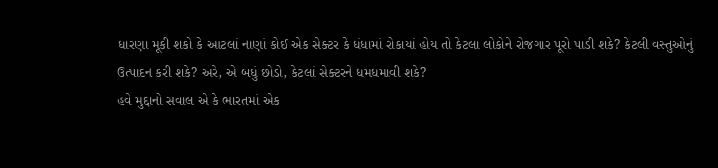ધારણા મૂકી શકો કે આટલાં નાણાં કોઈ એક સેક્ટર કે ધંધામાં રોકાયાં હોય તો કેટલા લોકોને રોજગાર પૂરો પાડી શકે? કેટલી વસ્તુઓનું ઉત્પાદન કરી શકે? અરે, એ બધું છોડો, કેટલાં સેક્ટરને ધમધમાવી શકે?
હવે મુદ્દાનો સવાલ એ કે ભારતમાં એક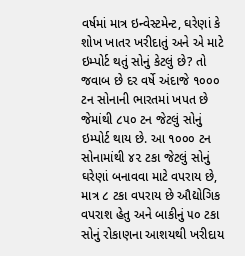વર્ષમાં માત્ર ઇન્વેસ્ટમેન્ટ, ઘરેણાં કે શોખ ખાતર ખરીદાતું અને એ માટે ઇમ્પોર્ટ થતું સોનું કેટલું છે? તો જવાબ છે દર વર્ષે અંદાજે ૧૦૦૦ ટન સોનાની ભારતમાં ખપત છે જેમાંથી ૮૫૦ ટન જેટલું સોનું ઇમ્પોર્ટ થાય છે. આ ૧૦૦૦ ટન સોનામાંથી ૪૨ ટકા જેટલું સોનું ઘરેણાં બનાવવા માટે વપરાય છે, માત્ર ૮ ટકા વપરાય છે ઔદ્યોગિક વપરાશ હેતુ અને બાકીનું ૫૦ ટકા સોનું રોકાણના આશયથી ખરીદાય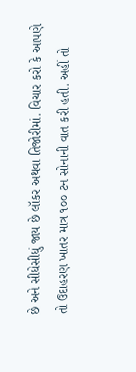છે અને સીધેસીધું જાય છે લૉકર અથવા તિજોરીમાં. વિચાર કરો કે આપણે તો ઉદાહરણ ખાતર માત્ર ૧૦૦ ટન સોનાની વાત કરી હતી. અહીં તો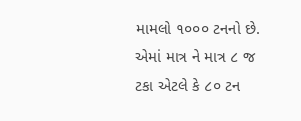મામલો ૧૦૦૦ ટનનો છે. એમાં માત્ર ને માત્ર ૮ જ ટકા એટલે કે ૮૦ ટન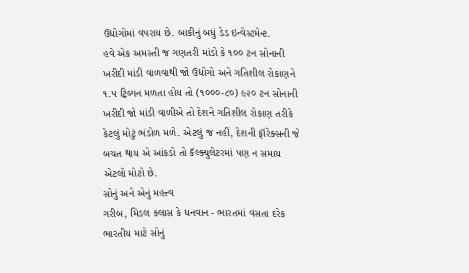ઉદ્યોગોમાં વપરાય છે. બાકીનું બધું ડેડ ઇન્વેસ્ટમેન્ટ.
હવે એક અમસ્તી જ ગણતરી માંડો કે ૧૦૦ ટન સોનાની ખરીદી માંડી વાળવાથી જો ઉદ્યોગો અને ગતિશીલ રોકાણને ૧.૫ ટ્રિલ્યન મળતા હોય તો (૧૦૦૦-૮૦) ૯૨૦ ટન સોનાની ખરીદી જો માંડી વાળીએ તો દેશને ગતિશીલ રોકાણ તરીકે કેટલું મોટું ભંડોળ મળે. એટલું જ નહીં, દેશની ફૉરેક્સની જે બચત થાય એ આંકડો તો કૅલ્ક્યુલેટરમાં પણ ન સમાય એટલો મોટો છે.
સોનું અને એનું મહત્ત્વ
ગરીબ, મિડલ ક્લાસ કે ધનવાન - ભારતમાં વસતા દરેક ભારતીય માટે સોનું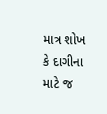માત્ર શોખ કે દાગીના માટે જ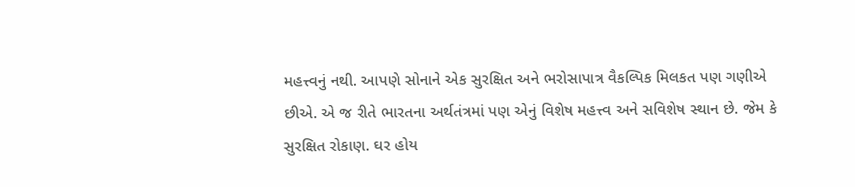મહત્ત્વનું નથી. આપણે સોનાને એક સુરક્ષિત અને ભરોસાપાત્ર વૈકલ્પિક મિલકત પણ ગણીએ છીએ. એ જ રીતે ભારતના અર્થતંત્રમાં પણ એનું વિશેષ મહત્ત્વ અને સવિશેષ સ્થાન છે. જેમ કે સુરક્ષિત રોકાણ. ઘર હોય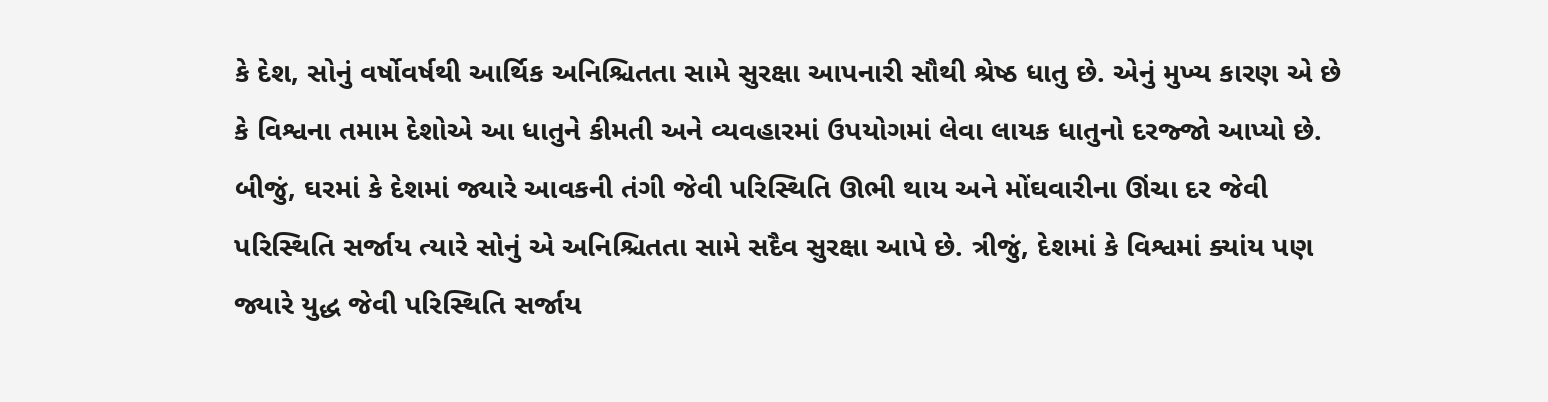કે દેશ, સોનું વર્ષોવર્ષથી આર્થિક અનિશ્ચિતતા સામે સુરક્ષા આપનારી સૌથી શ્રેષ્ઠ ધાતુ છે. એનું મુખ્ય કારણ એ છે કે વિશ્વના તમામ દેશોએ આ ધાતુને કીમતી અને વ્યવહારમાં ઉપયોગમાં લેવા લાયક ધાતુનો દરજ્જો આપ્યો છે. બીજું, ઘરમાં કે દેશમાં જ્યારે આવકની તંગી જેવી પરિસ્થિતિ ઊભી થાય અને મોંઘવારીના ઊંચા દર જેવી પરિસ્થિતિ સર્જાય ત્યારે સોનું એ અનિશ્ચિતતા સામે સદૈવ સુરક્ષા આપે છે. ત્રીજું, દેશમાં કે વિશ્વમાં ક્યાંય પણ જ્યારે યુદ્ધ જેવી પરિસ્થિતિ સર્જાય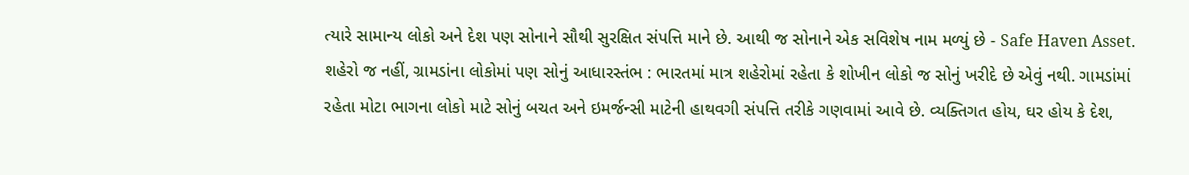ત્યારે સામાન્ય લોકો અને દેશ પણ સોનાને સૌથી સુરક્ષિત સંપત્તિ માને છે. આથી જ સોનાને એક સવિશેષ નામ મળ્યું છે - Safe Haven Asset.
શહેરો જ નહીં, ગ્રામડાંના લોકોમાં પણ સોનું આધારસ્તંભ : ભારતમાં માત્ર શહેરોમાં રહેતા કે શોખીન લોકો જ સોનું ખરીદે છે એવું નથી. ગામડાંમાં રહેતા મોટા ભાગના લોકો માટે સોનું બચત અને ઇમર્જન્સી માટેની હાથવગી સંપત્તિ તરીકે ગણવામાં આવે છે. વ્યક્તિગત હોય, ઘર હોય કે દેશ,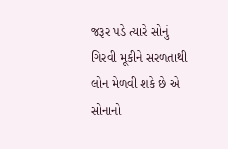જરૂર પડે ત્યારે સોનું ગિરવી મૂકીને સરળતાથી લોન મેળવી શકે છે એ સોનાનો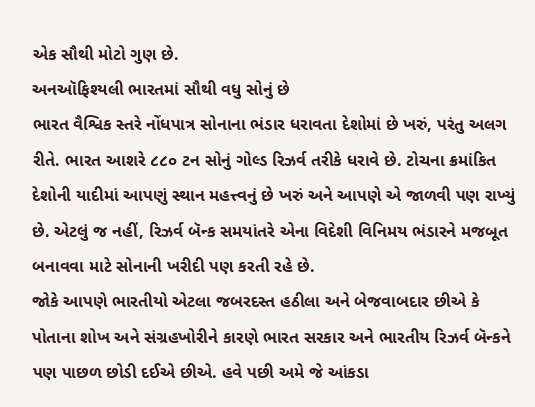એક સૌથી મોટો ગુણ છે.
અનઑફિશ્યલી ભારતમાં સૌથી વધુ સોનું છે
ભારત વૈશ્વિક સ્તરે નોંધપાત્ર સોનાના ભંડાર ધરાવતા દેશોમાં છે ખરું, પરંતુ અલગ રીતે. ભારત આશરે ૮૮૦ ટન સોનું ગોલ્ડ રિઝર્વ તરીકે ધરાવે છે. ટોચના ક્રમાંકિત દેશોની યાદીમાં આપણું સ્થાન મહત્ત્વનું છે ખરું અને આપણે એ જાળવી પણ રાખ્યું છે. એટલું જ નહીં, રિઝર્વ બૅન્ક સમયાંતરે એના વિદેશી વિનિમય ભંડારને મજબૂત બનાવવા માટે સોનાની ખરીદી પણ કરતી રહે છે.
જોકે આપણે ભારતીયો એટલા જબરદસ્ત હઠીલા અને બેજવાબદાર છીએ કે પોતાના શોખ અને સંગ્રહખોરીને કારણે ભારત સરકાર અને ભારતીય રિઝર્વ બૅન્કને પણ પાછળ છોડી દઈએ છીએ. હવે પછી અમે જે આંકડા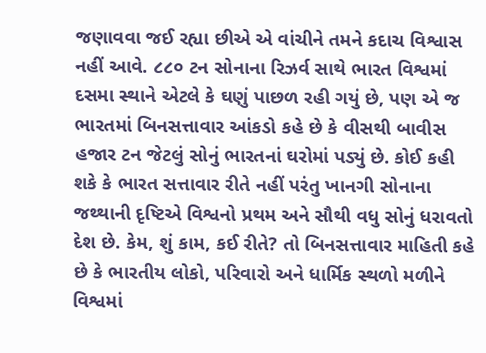જણાવવા જઈ રહ્યા છીએ એ વાંચીને તમને કદાચ વિશ્વાસ નહીં આવે. ૮૮૦ ટન સોનાના રિઝર્વ સાથે ભારત વિશ્વમાં દસમા સ્થાને એટલે કે ઘણું પાછળ રહી ગયું છે, પણ એ જ ભારતમાં બિનસત્તાવાર આંકડો કહે છે કે વીસથી બાવીસ હજાર ટન જેટલું સોનું ભારતનાં ઘરોમાં પડ્યું છે. કોઈ કહી શકે કે ભારત સત્તાવાર રીતે નહીં પરંતુ ખાનગી સોનાના જથ્થાની દૃષ્ટિએ વિશ્વનો પ્રથમ અને સૌથી વધુ સોનું ધરાવતો દેશ છે. કેમ, શું કામ, કઈ રીતે? તો બિનસત્તાવાર માહિતી કહે છે કે ભારતીય લોકો, પરિવારો અને ધાર્મિક સ્થળો મળીને વિશ્વમાં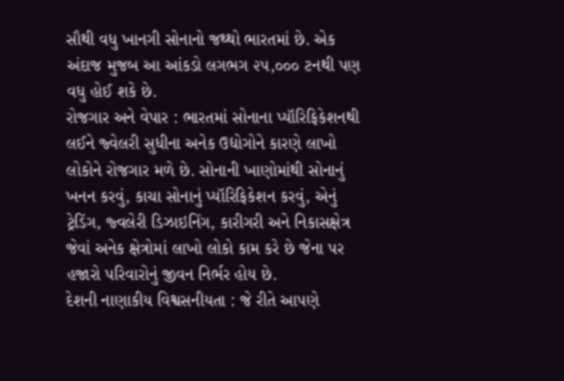સૌથી વધુ ખાનગી સોનાનો જથ્થો ભારતમાં છે. એક અંદાજ મુજબ આ આંકડો લગભગ ૨૫,૦૦૦ ટનથી પણ વધુ હોઈ શકે છે.
રોજગાર અને વેપાર : ભારતમાં સોનાના પ્યૉરિફિકેશનથી લઈને જ્વેલરી સુધીના અનેક ઉદ્યોગોને કારણે લાખો લોકોને રોજગાર મળે છે. સોનાની ખાણોમાંથી સોનાનું ખનન કરવું, કાચા સોનાનું પ્યૉરિફિકેશન કરવું, એનું ટ્રેડિંગ, જ્વલેરી ડિઝાઇનિંગ, કારીગરી અને નિકાસક્ષેત્ર જેવાં અનેક ક્ષેત્રોમાં લાખો લોકો કામ કરે છે જેના પર હજારો પરિવારોનું જીવન નિર્ભર હોય છે.
દેશની નાણાકીય વિશ્વસનીયતા : જે રીતે આપણે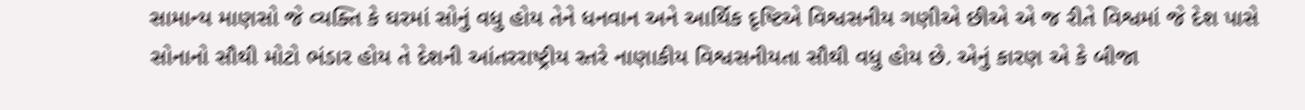સામાન્ય માણસો જે વ્યક્તિ કે ઘરમાં સોનું વધુ હોય તેને ધનવાન અને આર્થિક દૃષ્ટિએ વિશ્વસનીય ગણીએ છીએ એ જ રીતે વિશ્વમાં જે દેશ પાસે સોનાનો સૌથી મોટો ભંડાર હોય તે દેશની આંતરરાષ્ટ્રીય સ્તરે નાણાકીય વિશ્વસનીયતા સૌથી વધુ હોય છે. એનું કારણ એ કે બીજા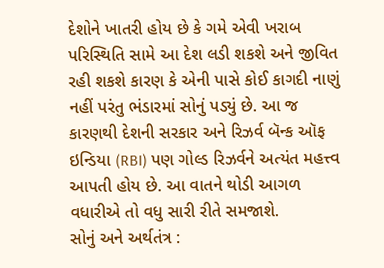દેશોને ખાતરી હોય છે કે ગમે એવી ખરાબ પરિસ્થિતિ સામે આ દેશ લડી શકશે અને જીવિત રહી શકશે કારણ કે એની પાસે કોઈ કાગદી નાણું નહીં પરંતુ ભંડારમાં સોનું પડ્યું છે. આ જ કારણથી દેશની સરકાર અને રિઝર્વ બૅન્ક ઑફ ઇન્ડિયા (RBI) પણ ગોલ્ડ રિઝર્વને અત્યંત મહત્ત્વ આપતી હોય છે. આ વાતને થોડી આગળ વધારીએ તો વધુ સારી રીતે સમજાશે.
સોનું અને અર્થતંત્ર :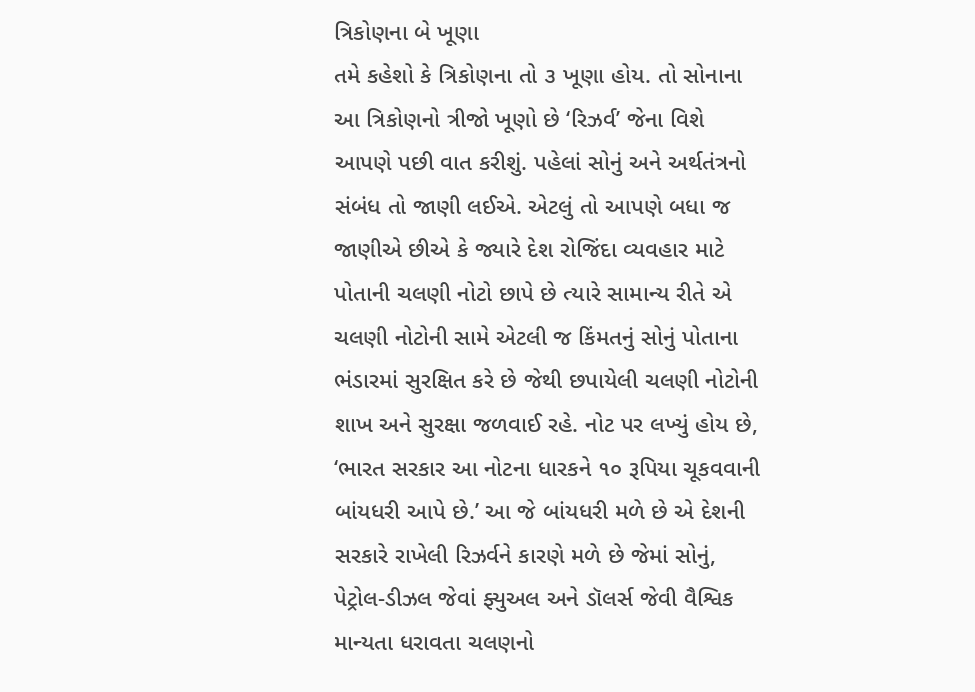ત્રિકોણના બે ખૂણા
તમે કહેશો કે ત્રિકોણના તો ૩ ખૂણા હોય. તો સોનાના આ ત્રિકોણનો ત્રીજો ખૂણો છે ‘રિઝર્વ’ જેના વિશે આપણે પછી વાત કરીશું. પહેલાં સોનું અને અર્થતંત્રનો સંબંધ તો જાણી લઈએ. એટલું તો આપણે બધા જ જાણીએ છીએ કે જ્યારે દેશ રોજિંદા વ્યવહાર માટે પોતાની ચલણી નોટો છાપે છે ત્યારે સામાન્ય રીતે એ ચલણી નોટોની સામે એટલી જ કિંમતનું સોનું પોતાના ભંડારમાં સુરક્ષિત કરે છે જેથી છપાયેલી ચલણી નોટોની શાખ અને સુરક્ષા જળવાઈ રહે. નોટ પર લખ્યું હોય છે, ‘ભારત સરકાર આ નોટના ધારકને ૧૦ રૂપિયા ચૂકવવાની બાંયધરી આપે છે.’ આ જે બાંયધરી મળે છે એ દેશની સરકારે રાખેલી રિઝર્વને કારણે મળે છે જેમાં સોનું, પેટ્રોલ-ડીઝલ જેવાં ફ્યુઅલ અને ડૉલર્સ જેવી વૈશ્વિક માન્યતા ધરાવતા ચલણનો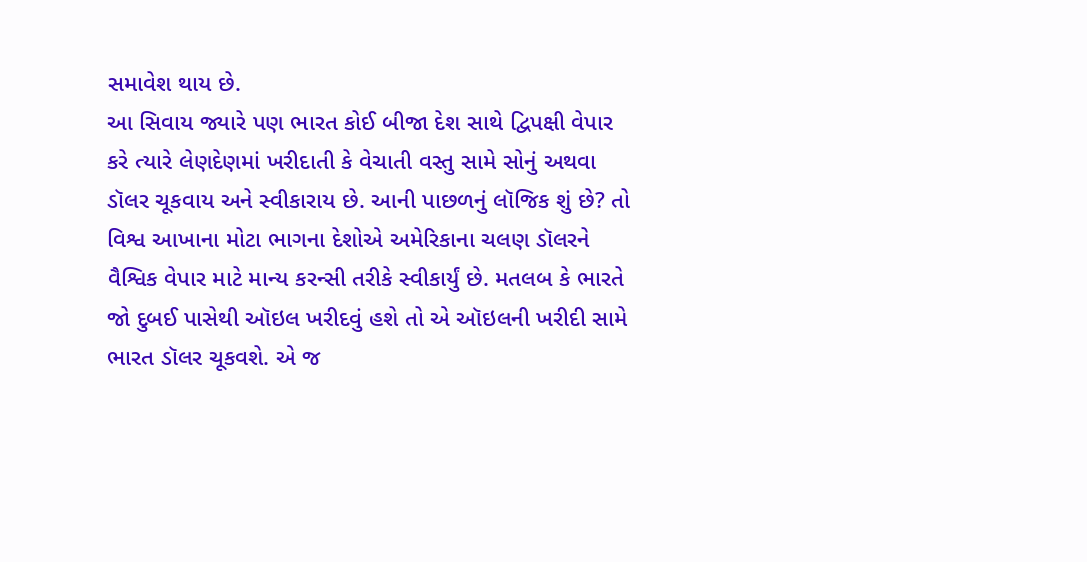સમાવેશ થાય છે.
આ સિવાય જ્યારે પણ ભારત કોઈ બીજા દેશ સાથે દ્વિપક્ષી વેપાર કરે ત્યારે લેણદેણમાં ખરીદાતી કે વેચાતી વસ્તુ સામે સોનું અથવા ડૉલર ચૂકવાય અને સ્વીકારાય છે. આની પાછળનું લૉજિક શું છે? તો વિશ્વ આખાના મોટા ભાગના દેશોએ અમેરિકાના ચલણ ડૉલરને વૈશ્વિક વેપાર માટે માન્ય કરન્સી તરીકે સ્વીકાર્યું છે. મતલબ કે ભારતે જો દુબઈ પાસેથી ઑઇલ ખરીદવું હશે તો એ ઑઇલની ખરીદી સામે ભારત ડૉલર ચૂકવશે. એ જ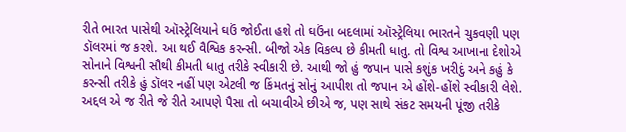રીતે ભારત પાસેથી ઑસ્ટ્રેલિયાને ઘઉં જોઈતા હશે તો ઘઉંના બદલામાં ઑસ્ટ્રેલિયા ભારતને ચુકવણી પણ ડૉલરમાં જ કરશે. આ થઈ વૈશ્વિક કરન્સી. બીજો એક વિકલ્પ છે કીમતી ધાતુ. તો વિશ્વ આખાના દેશોએ સોનાને વિશ્વની સૌથી કીમતી ધાતુ તરીકે સ્વીકારી છે. આથી જો હું જપાન પાસે કશુંક ખરીદું અને કહું કે કરન્સી તરીકે હું ડૉલર નહીં પણ એટલી જ કિંમતનું સોનું આપીશ તો જપાન એ હોંશે-હોંશે સ્વીકારી લેશે. અદ્દલ એ જ રીતે જે રીતે આપણે પૈસા તો બચાવીએ છીએ જ, પણ સાથે સંકટ સમયની પૂંજી તરીકે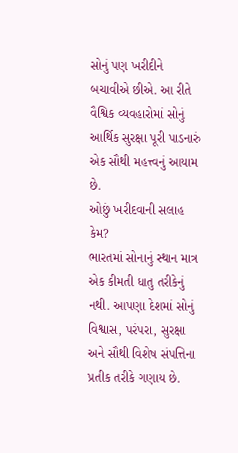સોનું પણ ખરીદીને બચાવીએ છીએ. આ રીતે વૈશ્વિક વ્યવહારોમાં સોનું આર્થિક સુરક્ષા પૂરી પાડનારું એક સૌથી મહત્ત્વનું આયામ છે.
ઓછું ખરીદવાની સલાહ કેમ?
ભારતમાં સોનાનું સ્થાન માત્ર એક કીમતી ધાતુ તરીકેનું નથી. આપણા દેશમાં સોનું વિશ્વાસ, પરંપરા, સુરક્ષા અને સૌથી વિશેષ સંપત્તિના પ્રતીક તરીકે ગણાય છે.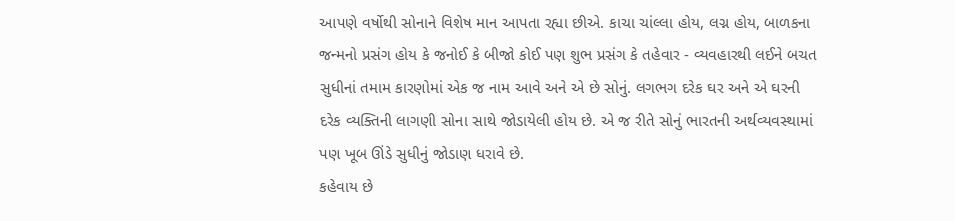આપણે વર્ષોથી સોનાને વિશેષ માન આપતા રહ્યા છીએ. કાચા ચાંલ્લા હોય, લગ્ન હોય, બાળકના જન્મનો પ્રસંગ હોય કે જનોઈ કે બીજો કોઈ પણ શુભ પ્રસંગ કે તહેવાર - વ્યવહારથી લઈને બચત સુધીનાં તમામ કારણોમાં એક જ નામ આવે અને એ છે સોનું. લગભગ દરેક ઘર અને એ ઘરની દરેક વ્યક્તિની લાગણી સોના સાથે જોડાયેલી હોય છે. એ જ રીતે સોનું ભારતની અર્થવ્યવસ્થામાં પણ ખૂબ ઊંડે સુધીનું જોડાણ ધરાવે છે.
કહેવાય છે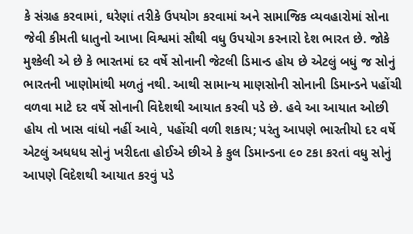કે સંગ્રહ કરવામાં, ઘરેણાં તરીકે ઉપયોગ કરવામાં અને સામાજિક વ્યવહારોમાં સોના જેવી કીમતી ધાતુનો આખા વિશ્વમાં સૌથી વધુ ઉપયોગ કરનારો દેશ ભારત છે. જોકે મુશ્કેલી એ છે કે ભારતમાં દર વર્ષે સોનાની જેટલી ડિમાન્ડ હોય છે એટલું બધું જ સોનું ભારતની ખાણોમાંથી મળતું નથી. આથી સામાન્ય માણસોની સોનાની ડિમાન્ડને પહોંચી વળવા માટે દર વર્ષે સોનાની વિદેશથી આયાત કરવી પડે છે. હવે આ આયાત ઓછી હોય તો ખાસ વાંધો નહીં આવે, પહોંચી વળી શકાય; પરંતુ આપણે ભારતીયો દર વર્ષે એટલું અધધધ સોનું ખરીદતા હોઈએ છીએ કે કુલ ડિમાન્ડના ૯૦ ટકા કરતાં વધુ સોનું આપણે વિદેશથી આયાત કરવું પડે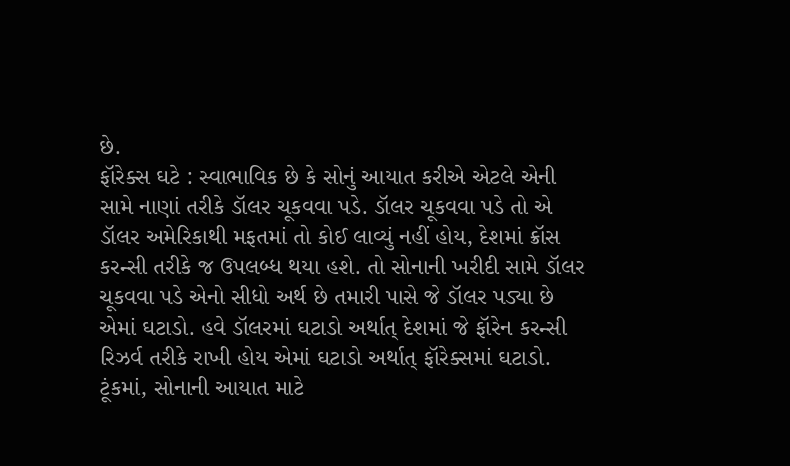છે.
ફૉરેક્સ ઘટે : સ્વાભાવિક છે કે સોનું આયાત કરીએ એટલે એની સામે નાણાં તરીકે ડૉલર ચૂકવવા પડે. ડૉલર ચૂકવવા પડે તો એ ડૉલર અમેરિકાથી મફતમાં તો કોઈ લાવ્યું નહીં હોય, દેશમાં ક્રૉસ કરન્સી તરીકે જ ઉપલબ્ધ થયા હશે. તો સોનાની ખરીદી સામે ડૉલર ચૂકવવા પડે એનો સીધો અર્થ છે તમારી પાસે જે ડૉલર પડ્યા છે એમાં ઘટાડો. હવે ડૉલરમાં ઘટાડો અર્થાત્ દેશમાં જે ફૉરેન કરન્સી રિઝર્વ તરીકે રાખી હોય એમાં ઘટાડો અર્થાત્ ફૉરેક્સમાં ઘટાડો. ટૂંકમાં, સોનાની આયાત માટે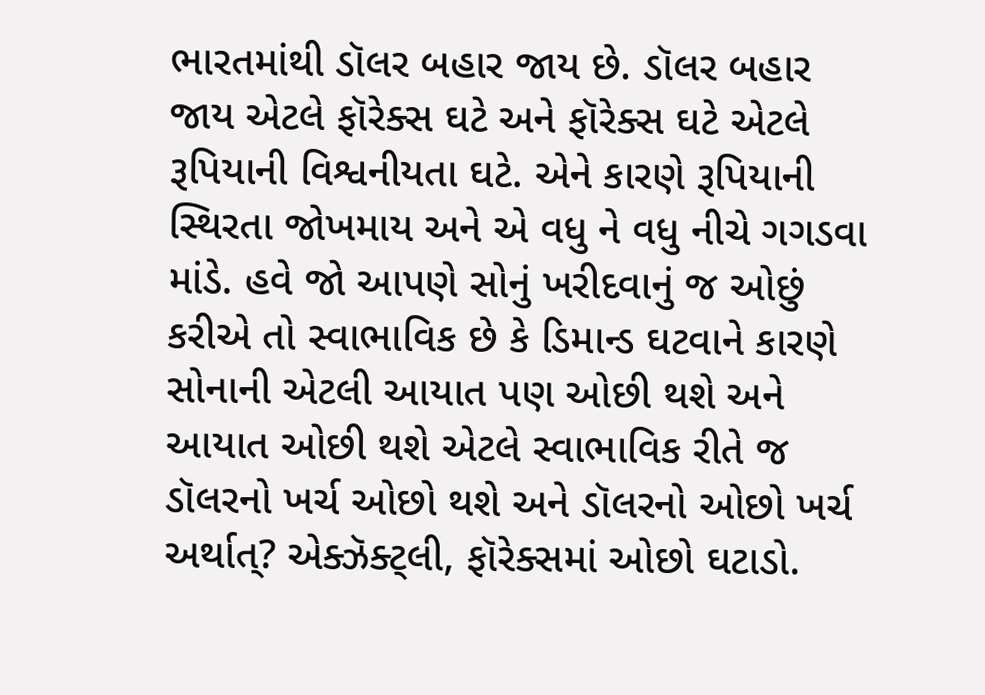ભારતમાંથી ડૉલર બહાર જાય છે. ડૉલર બહાર જાય એટલે ફૉરેક્સ ઘટે અને ફૉરેક્સ ઘટે એટલે રૂપિયાની વિશ્વનીયતા ઘટે. એને કારણે રૂપિયાની સ્થિરતા જોખમાય અને એ વધુ ને વધુ નીચે ગગડવા માંડે. હવે જો આપણે સોનું ખરીદવાનું જ ઓછું કરીએ તો સ્વાભાવિક છે કે ડિમાન્ડ ઘટવાને કારણે સોનાની એટલી આયાત પણ ઓછી થશે અને આયાત ઓછી થશે એટલે સ્વાભાવિક રીતે જ ડૉલરનો ખર્ચ ઓછો થશે અને ડૉલરનો ઓછો ખર્ચ અર્થાત્? એક્ઝૅક્ટ્લી, ફૉરેક્સમાં ઓછો ઘટાડો.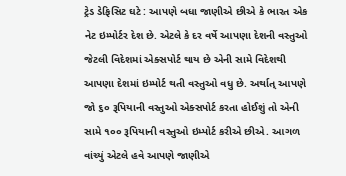ટ્રેડ ડેફિસિટ ઘટે : આપણે બધા જાણીએ છીએ કે ભારત એક નેટ ઇમ્પોર્ટર દેશ છે. એટલે કે દર વર્ષે આપણા દેશની વસ્તુઓ જેટલી વિદેશમાં એક્સપોર્ટ થાય છે એની સામે વિદેશથી આપણા દેશમાં ઇમ્પોર્ટ થતી વસ્તુઓ વધુ છે. અર્થાત્ આપણે જો ૬૦ રૂપિયાની વસ્તુઓ એક્સપોર્ટ કરતા હોઈશું તો એની સામે ૧૦૦ રૂપિયાની વસ્તુઓ ઇમ્પોર્ટ કરીએ છીએ. આગળ વાંચ્યું એટલે હવે આપણે જાણીએ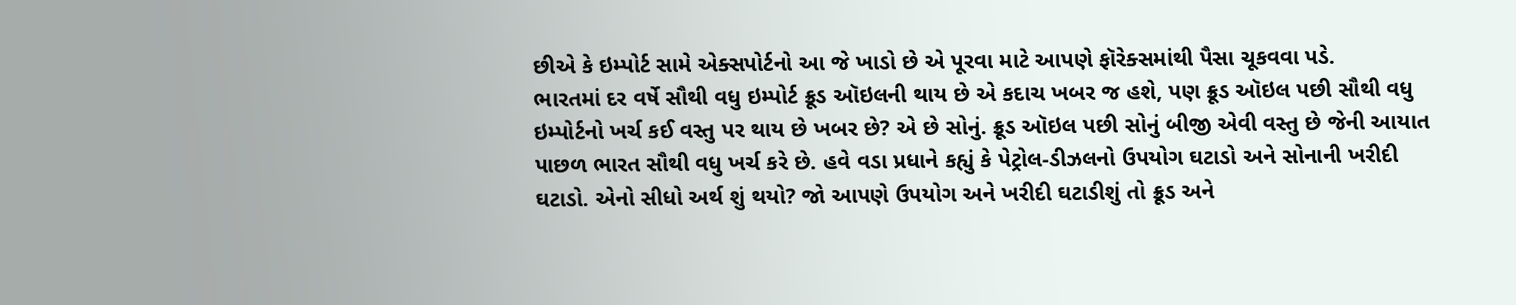છીએ કે ઇમ્પોર્ટ સામે એક્સપોર્ટનો આ જે ખાડો છે એ પૂરવા માટે આપણે ફૉરેક્સમાંથી પૈસા ચૂકવવા પડે.
ભારતમાં દર વર્ષે સૌથી વધુ ઇમ્પોર્ટ ક્રૂડ ઑઇલની થાય છે એ કદાચ ખબર જ હશે, પણ ક્રૂડ ઑઇલ પછી સૌથી વધુ ઇમ્પોર્ટનો ખર્ચ કઈ વસ્તુ પર થાય છે ખબર છે? એ છે સોનું. ક્રૂડ ઑઇલ પછી સોનું બીજી એવી વસ્તુ છે જેની આયાત પાછળ ભારત સૌથી વધુ ખર્ચ કરે છે. હવે વડા પ્રધાને કહ્યું કે પેટ્રોલ-ડીઝલનો ઉપયોગ ઘટાડો અને સોનાની ખરીદી ઘટાડો. એનો સીધો અર્થ શું થયો? જો આપણે ઉપયોગ અને ખરીદી ઘટાડીશું તો ક્રૂડ અને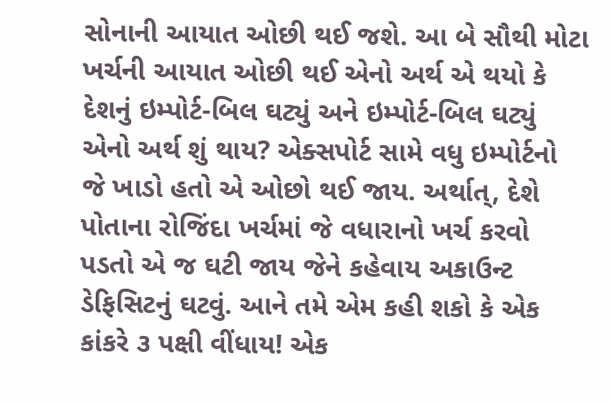સોનાની આયાત ઓછી થઈ જશે. આ બે સૌથી મોટા ખર્ચની આયાત ઓછી થઈ એનો અર્થ એ થયો કે દેશનું ઇમ્પોર્ટ-બિલ ઘટ્યું અને ઇમ્પોર્ટ-બિલ ઘટ્યું એનો અર્થ શું થાય? એક્સપોર્ટ સામે વધુ ઇમ્પોર્ટનો જે ખાડો હતો એ ઓછો થઈ જાય. અર્થાત્, દેશે પોતાના રોજિંદા ખર્ચમાં જે વધારાનો ખર્ચ કરવો પડતો એ જ ઘટી જાય જેને કહેવાય અકાઉન્ટ ડેફિસિટનું ઘટવું. આને તમે એમ કહી શકો કે એક કાંકરે ૩ પક્ષી વીંધાય! એક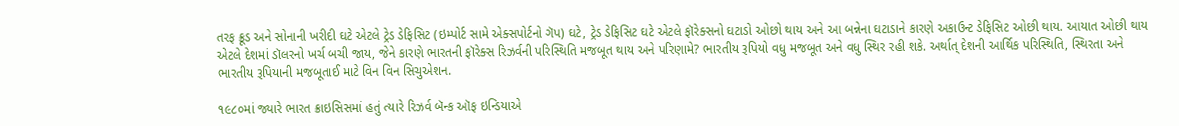તરફ ક્રૂડ અને સોનાની ખરીદી ઘટે એટલે ટ્રેડ ડેફિસિટ (ઇમ્પોર્ટ સામે એક્સપોર્ટનો ગૅપ) ઘટે, ટ્રેડ ડેફિસિટ ઘટે એટલે ફૉરેક્સનો ઘટાડો ઓછો થાય અને આ બન્નેના ઘટાડાને કારણે અકાઉન્ટ ડેફિસિટ ઓછી થાય. આયાત ઓછી થાય એટલે દેશમાં ડૉલરનો ખર્ચ બચી જાય, જેને કારણે ભારતની ફૉરેક્સ રિઝર્વની પરિસ્થિતિ મજબૂત થાય અને પરિણામે? ભારતીય રૂપિયો વધુ મજબૂત અને વધુ સ્થિર રહી શકે. અર્થાત્ દેશની આર્થિક પરિસ્થિતિ, સ્થિરતા અને ભારતીય રૂપિયાની મજબૂતાઈ માટે વિન વિન સિચુએશન.

૧૯૮૦માં જ્યારે ભારત ક્રાઇસિસમાં હતું ત્યારે રિઝર્વ બૅન્ક ઑફ ઇન્ડિયાએ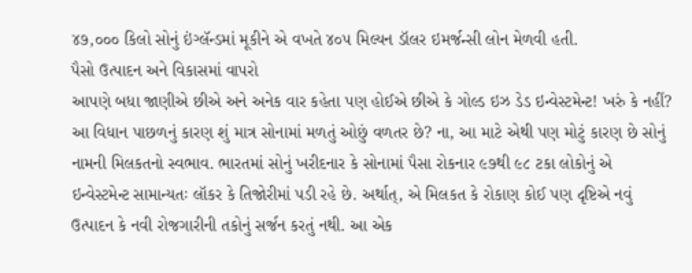૪૭,૦૦૦ કિલો સોનું ઇંગ્લૅન્ડમાં મૂકીને એ વખતે ૪૦૫ મિલ્યન ડૉલર ઇમર્જન્સી લોન મેળવી હતી.
પૈસો ઉત્પાદન અને વિકાસમાં વાપરો
આપણે બધા જાણીએ છીએ અને અનેક વાર કહેતા પણ હોઈએ છીએ કે ગોલ્ડ ઇઝ ડેડ ઇન્વેસ્ટમેન્ટ! ખરું કે નહીં? આ વિધાન પાછળનું કારણ શું માત્ર સોનામાં મળતું ઓછું વળતર છે? ના, આ માટે એથી પણ મોટું કારણ છે સોનું નામની મિલકતનો સ્વભાવ. ભારતમાં સોનું ખરીદનાર કે સોનામાં પૈસા રોકનાર ૯૭થી ૯૮ ટકા લોકોનું એ ઇન્વેસ્ટમેન્ટ સામાન્યતઃ લૉકર કે તિજોરીમાં પડી રહે છે. અર્થાત્, એ મિલકત કે રોકાણ કોઈ પણ દૃષ્ટિએ નવું ઉત્પાદન કે નવી રોજગારીની તકોનું સર્જન કરતું નથી. આ એક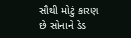સૌથી મોટું કારણ છે સોનાને ડેડ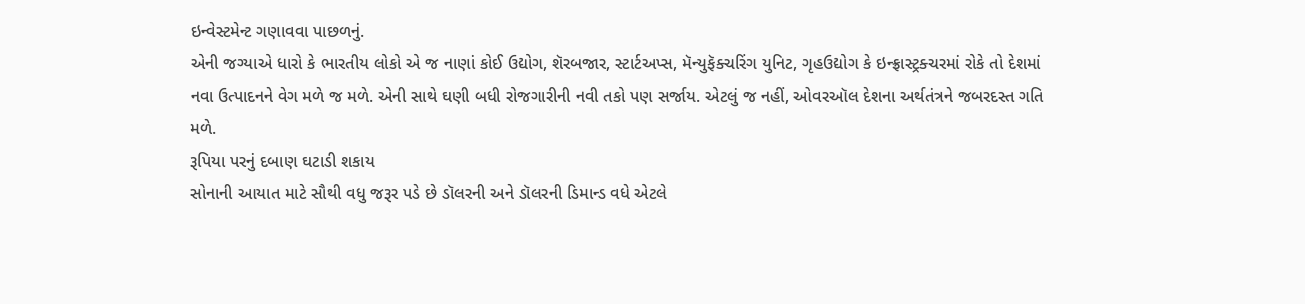ઇન્વેસ્ટમેન્ટ ગણાવવા પાછળનું.
એની જગ્યાએ ધારો કે ભારતીય લોકો એ જ નાણાં કોઈ ઉદ્યોગ, શૅરબજાર, સ્ટાર્ટઅપ્સ, મૅન્યુફૅક્ચરિંગ યુનિટ, ગૃહઉદ્યોગ કે ઇન્ફ્રાસ્ટ્રક્ચરમાં રોકે તો દેશમાં નવા ઉત્પાદનને વેગ મળે જ મળે. એની સાથે ઘણી બધી રોજગારીની નવી તકો પણ સર્જાય. એટલું જ નહીં, ઓવરઑલ દેશના અર્થતંત્રને જબરદસ્ત ગતિ મળે.
રૂપિયા પરનું દબાણ ઘટાડી શકાય
સોનાની આયાત માટે સૌથી વધુ જરૂર પડે છે ડૉલરની અને ડૉલરની ડિમાન્ડ વધે એટલે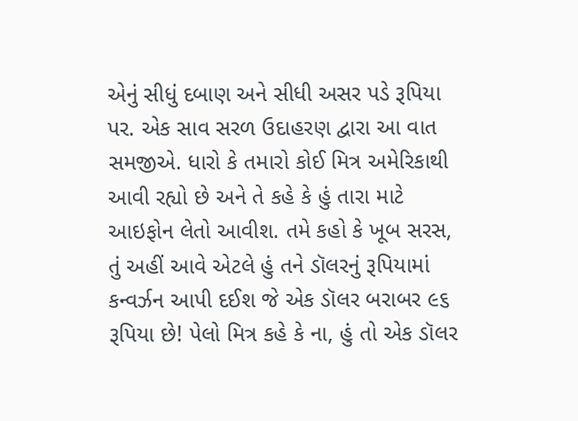એનું સીધું દબાણ અને સીધી અસર પડે રૂપિયા પર. એક સાવ સરળ ઉદાહરણ દ્વારા આ વાત સમજીએ. ધારો કે તમારો કોઈ મિત્ર અમેરિકાથી આવી રહ્યો છે અને તે કહે કે હું તારા માટે આઇફોન લેતો આવીશ. તમે કહો કે ખૂબ સરસ, તું અહીં આવે એટલે હું તને ડૉલરનું રૂપિયામાં કન્વર્ઝન આપી દઈશ જે એક ડૉલર બરાબર ૯૬ રૂપિયા છે! પેલો મિત્ર કહે કે ના, હું તો એક ડૉલર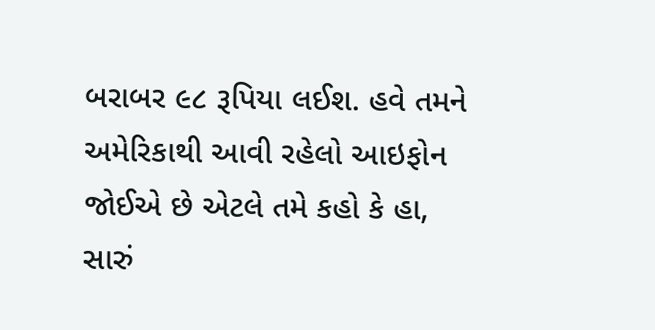બરાબર ૯૮ રૂપિયા લઈશ. હવે તમને અમેરિકાથી આવી રહેલો આઇફોન જોઈએ છે એટલે તમે કહો કે હા, સારું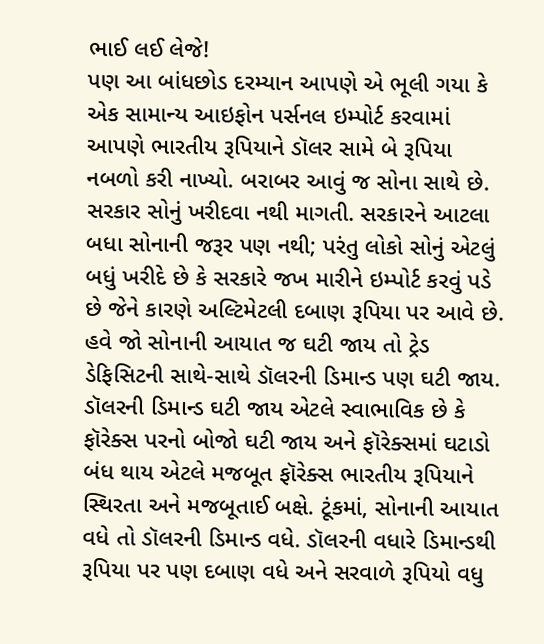ભાઈ લઈ લેજે!
પણ આ બાંધછોડ દરમ્યાન આપણે એ ભૂલી ગયા કે એક સામાન્ય આઇફોન પર્સનલ ઇમ્પોર્ટ કરવામાં આપણે ભારતીય રૂપિયાને ડૉલર સામે બે રૂપિયા નબળો કરી નાખ્યો. બરાબર આવું જ સોના સાથે છે. સરકાર સોનું ખરીદવા નથી માગતી. સરકારને આટલા બધા સોનાની જરૂર પણ નથી; પરંતુ લોકો સોનું એટલું બધું ખરીદે છે કે સરકારે જખ મારીને ઇમ્પોર્ટ કરવું પડે છે જેને કારણે અલ્ટિમેટલી દબાણ રૂપિયા પર આવે છે.
હવે જો સોનાની આયાત જ ઘટી જાય તો ટ્રેડ ડેફિસિટની સાથે-સાથે ડૉલરની ડિમાન્ડ પણ ઘટી જાય. ડૉલરની ડિમાન્ડ ઘટી જાય એટલે સ્વાભાવિક છે કે ફૉરેક્સ પરનો બોજો ઘટી જાય અને ફૉરેક્સમાં ઘટાડો બંધ થાય એટલે મજબૂત ફૉરેક્સ ભારતીય રૂપિયાને સ્થિરતા અને મજબૂતાઈ બક્ષે. ટૂંકમાં, સોનાની આયાત વધે તો ડૉલરની ડિમાન્ડ વધે. ડૉલરની વધારે ડિમાન્ડથી રૂપિયા પર પણ દબાણ વધે અને સરવાળે રૂપિયો વધુ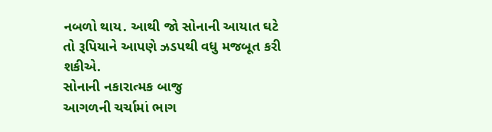નબળો થાય. આથી જો સોનાની આયાત ઘટે તો રૂપિયાને આપણે ઝડપથી વધુ મજબૂત કરી શકીએ.
સોનાની નકારાત્મક બાજુ
આગળની ચર્ચામાં ભાગ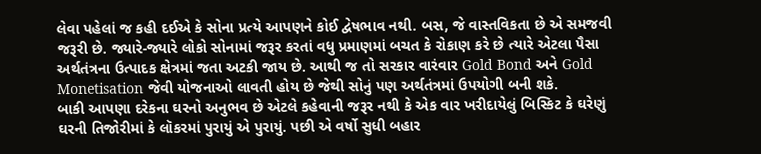લેવા પહેલાં જ કહી દઈએ કે સોના પ્રત્યે આપણને કોઈ દ્વેષભાવ નથી. બસ, જે વાસ્તવિકતા છે એ સમજવી જરૂરી છે. જ્યારે-જ્યારે લોકો સોનામાં જરૂર કરતાં વધુ પ્રમાણમાં બચત કે રોકાણ કરે છે ત્યારે એટલા પૈસા અર્થતંત્રના ઉત્પાદક ક્ષેત્રમાં જતા અટકી જાય છે. આથી જ તો સરકાર વારંવાર Gold Bond અને Gold Monetisation જેવી યોજનાઓ લાવતી હોય છે જેથી સોનું પણ અર્થતંત્રમાં ઉપયોગી બની શકે.
બાકી આપણા દરેકના ઘરનો અનુભવ છે એટલે કહેવાની જરૂર નથી કે એક વાર ખરીદાયેલું બિસ્કિટ કે ઘરેણું ઘરની તિજોરીમાં કે લૉકરમાં પુરાયું એ પુરાયું. પછી એ વર્ષો સુધી બહાર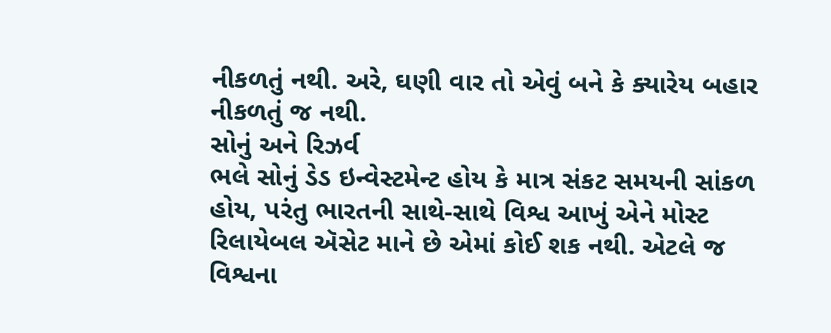નીકળતું નથી. અરે, ઘણી વાર તો એવું બને કે ક્યારેય બહાર નીકળતું જ નથી.
સોનું અને રિઝર્વ
ભલે સોનું ડેડ ઇન્વેસ્ટમેન્ટ હોય કે માત્ર સંકટ સમયની સાંકળ હોય, પરંતુ ભારતની સાથે-સાથે વિશ્વ આખું એને મોસ્ટ રિલાયેબલ ઍસેટ માને છે એમાં કોઈ શક નથી. એટલે જ વિશ્વના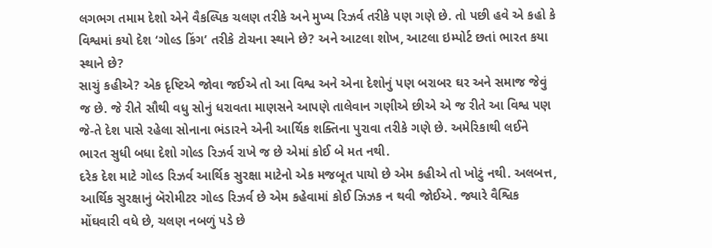લગભગ તમામ દેશો એને વૈકલ્પિક ચલણ તરીકે અને મુખ્ય રિઝર્વ તરીકે પણ ગણે છે. તો પછી હવે એ કહો કે વિશ્વમાં કયો દેશ ‘ગોલ્ડ કિંગ’ તરીકે ટોચના સ્થાને છે? અને આટલા શોખ, આટલા ઇમ્પોર્ટ છતાં ભારત કયા સ્થાને છે?
સાચું કહીએ? એક દૃષ્ટિએ જોવા જઈએ તો આ વિશ્વ અને એના દેશોનું પણ બરાબર ઘર અને સમાજ જેવું જ છે. જે રીતે સૌથી વધુ સોનું ધરાવતા માણસને આપણે તાલેવાન ગણીએ છીએ એ જ રીતે આ વિશ્વ પણ જે-તે દેશ પાસે રહેલા સોનાના ભંડારને એની આર્થિક શક્તિના પુરાવા તરીકે ગણે છે. અમેરિકાથી લઈને ભારત સુધી બધા દેશો ગોલ્ડ રિઝર્વ રાખે જ છે એમાં કોઈ બે મત નથી.
દરેક દેશ માટે ગોલ્ડ રિઝર્વ આર્થિક સુરક્ષા માટેનો એક મજબૂત પાયો છે એમ કહીએ તો ખોટું નથી. અલબત્ત, આર્થિક સુરક્ષાનું બૅરોમીટર ગોલ્ડ રિઝર્વ છે એમ કહેવામાં કોઈ ઝિઝક ન થવી જોઈએ. જ્યારે વૈશ્વિક મોંઘવારી વધે છે, ચલણ નબળું પડે છે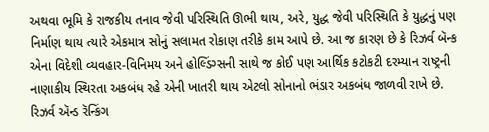અથવા ભૂમિ કે રાજકીય તનાવ જેવી પરિસ્થિતિ ઊભી થાય, અરે, યુદ્ધ જેવી પરિસ્થિતિ કે યુદ્ધનું પણ નિર્માણ થાય ત્યારે એકમાત્ર સોનું સલામત રોકાણ તરીકે કામ આપે છે. આ જ કારણ છે કે રિઝર્વ બૅન્ક એના વિદેશી વ્યવહાર-વિનિમય અને હોલ્ડિંગ્સની સાથે જ કોઈ પણ આર્થિક કટોકટી દરમ્યાન રાષ્ટ્રની નાણાકીય સ્થિરતા અકબંધ રહે એની ખાતરી થાય એટલો સોનાનો ભંડાર અકબંધ જાળવી રાખે છે.
રિઝર્વ ઍન્ડ રૅન્કિંગ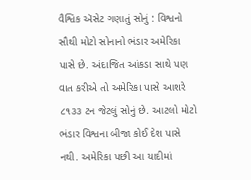વૈશ્વિક ઍસેટ ગણાતું સોનું : વિશ્વનો સૌથી મોટો સોનાનો ભંડાર અમેરિકા પાસે છે. અંદાજિત આંકડા સાથે પણ વાત કરીએ તો અમેરિકા પાસે આશરે ૮૧૩૩ ટન જેટલું સોનું છે. આટલો મોટો ભંડાર વિશ્વના બીજા કોઈ દેશ પાસે નથી. અમેરિકા પછી આ યાદીમાં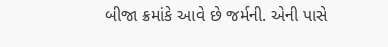બીજા ક્રમાંકે આવે છે જર્મની. એની પાસે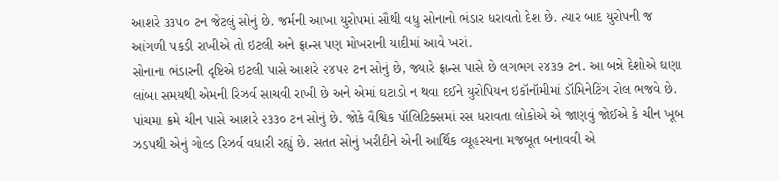આશરે ૩૩૫૦ ટન જેટલું સોનું છે. જર્મની આખા યુરોપમાં સૌથી વધુ સોનાનો ભંડાર ધરાવતો દેશ છે. ત્યાર બાદ યુરોપની જ આંગળી પકડી રાખીએ તો ઇટલી અને ફ્રાન્સ પણ મોખરાની યાદીમાં આવે ખરાં.
સોનાના ભંડારની દૃષ્ટિએ ઇટલી પાસે આશરે ૨૪૫૨ ટન સોનું છે, જ્યારે ફ્રાન્સ પાસે છે લગભગ ૨૪૩૭ ટન. આ બન્ને દેશોએ ઘણા લાંબા સમયથી એમની રિઝર્વ સાચવી રાખી છે અને એમાં ઘટાડો ન થવા દઈને યુરોપિયન ઇકૉનૉમીમાં ડૉમિનેટિંગ રોલ ભજવે છે. પાંચમા ક્રમે ચીન પાસે આશરે ૨૩૩૦ ટન સોનું છે. જોકે વૈશ્વિક પૉલિટિક્સમાં રસ ધરાવતા લોકોએ એ જાણવું જોઈએ કે ચીન ખૂબ ઝડપથી એનું ગોલ્ડ રિઝર્વ વધારી રહ્યું છે. સતત સોનું ખરીદીને એની આર્થિક વ્યૂહરચના મજબૂત બનાવવી એ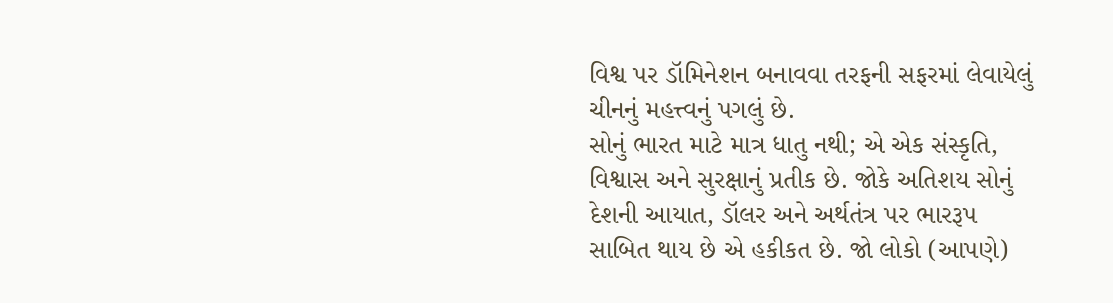વિશ્વ પર ડૉમિનેશન બનાવવા તરફની સફરમાં લેવાયેલું ચીનનું મહત્ત્વનું પગલું છે.
સોનું ભારત માટે માત્ર ધાતુ નથી; એ એક સંસ્કૃતિ, વિશ્વાસ અને સુરક્ષાનું પ્રતીક છે. જોકે અતિશય સોનું દેશની આયાત, ડૉલર અને અર્થતંત્ર પર ભારરૂપ સાબિત થાય છે એ હકીકત છે. જો લોકો (આપણે)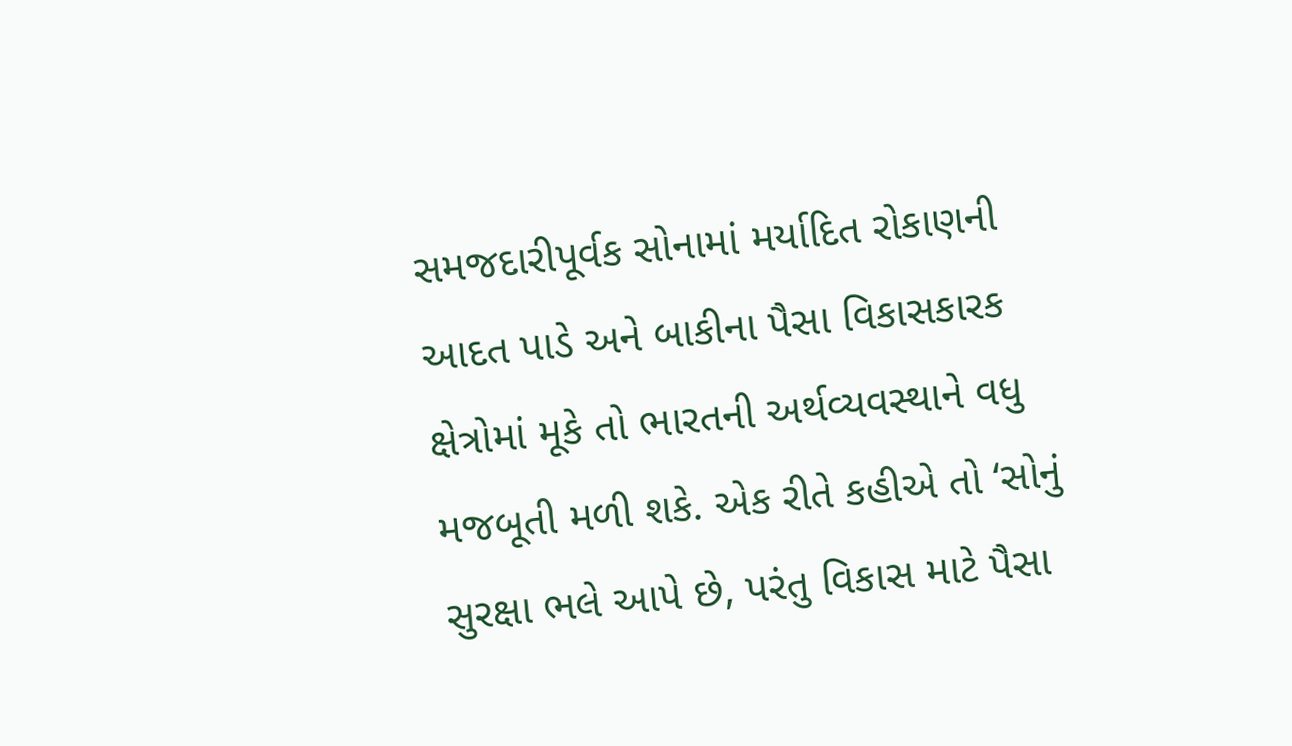સમજદારીપૂર્વક સોનામાં મર્યાદિત રોકાણની આદત પાડે અને બાકીના પૈસા વિકાસકારક ક્ષેત્રોમાં મૂકે તો ભારતની અર્થવ્યવસ્થાને વધુ મજબૂતી મળી શકે. એક રીતે કહીએ તો ‘સોનું સુરક્ષા ભલે આપે છે, પરંતુ વિકાસ માટે પૈસા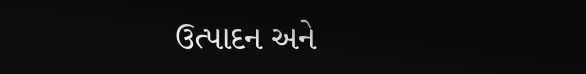ઉત્પાદન અને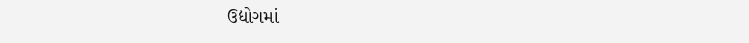ઉદ્યોગમાં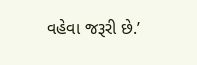વહેવા જરૂરી છે.’